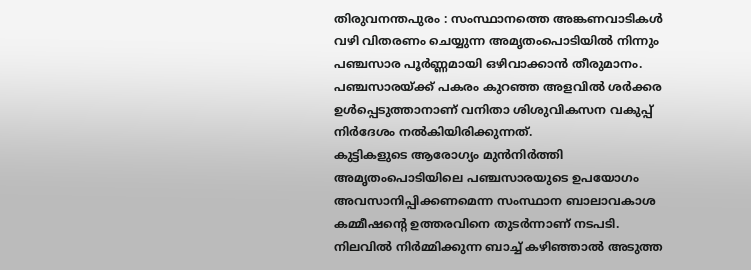തിരുവനന്തപുരം : സംസ്ഥാനത്തെ അങ്കണവാടികൾ വഴി വിതരണം ചെയ്യുന്ന അമൃതംപൊടിയിൽ നിന്നും പഞ്ചസാര പൂർണ്ണമായി ഒഴിവാക്കാൻ തീരുമാനം. പഞ്ചസാരയ്ക്ക് പകരം കുറഞ്ഞ അളവിൽ ശർക്കര ഉൾപ്പെടുത്താനാണ് വനിതാ ശിശുവികസന വകുപ്പ് നിർദേശം നൽകിയിരിക്കുന്നത്.
കുട്ടികളുടെ ആരോഗ്യം മുൻനിർത്തി അമൃതംപൊടിയിലെ പഞ്ചസാരയുടെ ഉപയോഗം അവസാനിപ്പിക്കണമെന്ന സംസ്ഥാന ബാലാവകാശ കമ്മീഷന്റെ ഉത്തരവിനെ തുടർന്നാണ് നടപടി. നിലവിൽ നിർമ്മിക്കുന്ന ബാച്ച് കഴിഞ്ഞാൽ അടുത്ത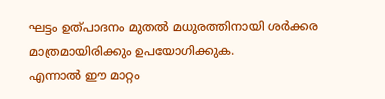ഘട്ടം ഉത്പാദനം മുതൽ മധുരത്തിനായി ശർക്കര മാത്രമായിരിക്കും ഉപയോഗിക്കുക.
എന്നാൽ ഈ മാറ്റം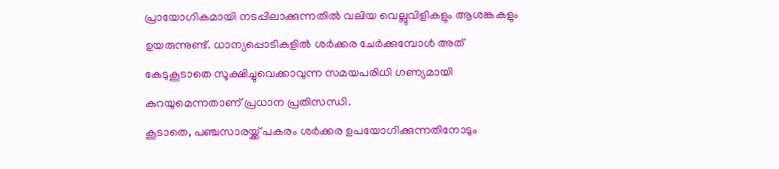പ്രായോഗികമായി നടപ്പിലാക്കുന്നതിൽ വലിയ വെല്ലുവിളികളും ആശങ്കകളും ഉയരുന്നുണ്ട്. ധാന്യപ്പൊടികളിൽ ശർക്കര ചേർക്കുമ്പോൾ അത് കേടുകൂടാതെ സൂക്ഷിച്ചുവെക്കാവുന്ന സമയപരിധി ഗണ്യമായി കുറയുമെന്നതാണ് പ്രധാന പ്രതിസന്ധി.
കൂടാതെ, പഞ്ചസാരയ്ക്ക് പകരം ശർക്കര ഉപയോഗിക്കുന്നതിനോടും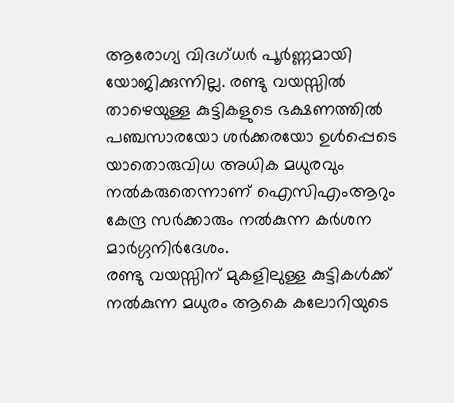ആരോഗ്യ വിദഗ്ധർ പൂർണ്ണമായി യോജിക്കുന്നില്ല. രണ്ടു വയസ്സിൽ താഴെയുള്ള കുട്ടികളുടെ ഭക്ഷണത്തിൽ പഞ്ചസാരയോ ശർക്കരയോ ഉൾപ്പെടെ യാതൊരുവിധ അധിക മധുരവും നൽകരുതെന്നാണ് ഐസിഎംആറും കേന്ദ്ര സർക്കാരും നൽകുന്ന കർശന മാർഗ്ഗനിർദേശം.
രണ്ടു വയസ്സിന് മുകളിലുള്ള കുട്ടികൾക്ക് നൽകുന്ന മധുരം ആകെ കലോറിയുടെ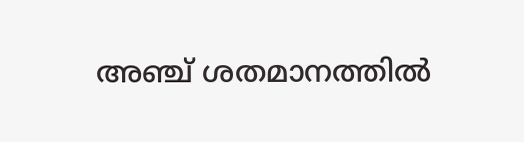അഞ്ച് ശതമാനത്തിൽ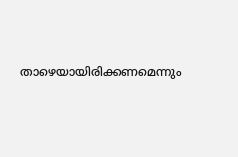താഴെയായിരിക്കണമെന്നും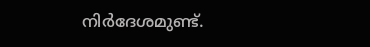നിർദേശമുണ്ട്.